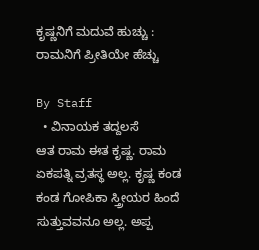ಕೃಷ್ಣನಿಗೆ ಮದುವೆ ಹುಚ್ಚು : ರಾಮನಿಗೆ ಪ್ರೀತಿಯೇ ಹೆಚ್ಚು

By Staff
  • ವಿನಾಯಕ ತದ್ದಲಸೆ
ಆತ ರಾಮ ಈತ ಕೃಷ್ಣ. ರಾಮ ಏಕಪತ್ನಿ ವ್ರತಸ್ಥ ಅಲ್ಲ. ಕೃಷ್ಣ ಕಂಡ ಕಂಡ ಗೋಪಿಕಾ ಸ್ತ್ರೀಯರ ಹಿಂದೆ ಸುತ್ತುವವನೂ ಅಲ್ಲ. ಅಪ್ಪ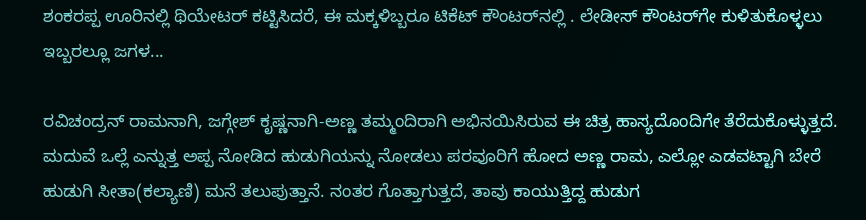ಶಂಕರಪ್ಪ ಊರಿನಲ್ಲಿ ಥಿಯೇಟರ್‌ ಕಟ್ಟಿಸಿದರೆ, ಈ ಮಕ್ಕಳಿಬ್ಬರೂ ಟಿಕೆಟ್‌ ಕೌಂಟರ್‌ನಲ್ಲಿ . ಲೇಡೀಸ್‌ ಕೌಂಟರ್‌ಗೇ ಕುಳಿತುಕೊಳ್ಳಲು ಇಬ್ಬರಲ್ಲೂ ಜಗಳ...

ರವಿಚಂದ್ರನ್‌ ರಾಮನಾಗಿ, ಜಗ್ಗೇಶ್‌ ಕೃಷ್ಣನಾಗಿ-ಅಣ್ಣ ತಮ್ಮಂದಿರಾಗಿ ಅಭಿನಯಿಸಿರುವ ಈ ಚಿತ್ರ ಹಾಸ್ಯದೊಂದಿಗೇ ತೆರೆದುಕೊಳ್ಳುತ್ತದೆ. ಮದುವೆ ಒಲ್ಲೆ ಎನ್ನುತ್ತ ಅಪ್ಪ ನೋಡಿದ ಹುಡುಗಿಯನ್ನು ನೋಡಲು ಪರವೂರಿಗೆ ಹೋದ ಅಣ್ಣ ರಾಮ, ಎಲ್ಲೋ ಎಡವಟ್ಟಾಗಿ ಬೇರೆ ಹುಡುಗಿ ಸೀತಾ(ಕಲ್ಯಾಣಿ) ಮನೆ ತಲುಪುತ್ತಾನೆ. ನಂತರ ಗೊತ್ತಾಗುತ್ತದೆ, ತಾವು ಕಾಯುತ್ತಿದ್ದ ಹುಡುಗ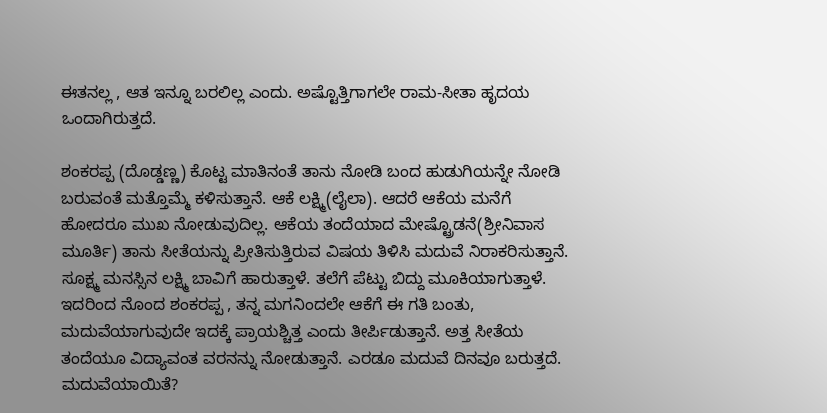ಈತನಲ್ಲ , ಆತ ಇನ್ನೂ ಬರಲಿಲ್ಲ ಎಂದು. ಅಷ್ಟೊತ್ತಿಗಾಗಲೇ ರಾಮ-ಸೀತಾ ಹೃದಯ ಒಂದಾಗಿರುತ್ತದೆ.

ಶಂಕರಪ್ಪ (ದೊಡ್ಡಣ್ಣ) ಕೊಟ್ಟ ಮಾತಿನಂತೆ ತಾನು ನೋಡಿ ಬಂದ ಹುಡುಗಿಯನ್ನೇ ನೋಡಿ ಬರುವಂತೆ ಮತ್ತೊಮ್ಮೆ ಕಳಿಸುತ್ತಾನೆ. ಆಕೆ ಲಕ್ಷ್ಮಿ(ಲೈಲಾ). ಆದರೆ ಆಕೆಯ ಮನೆಗೆ ಹೋದರೂ ಮುಖ ನೋಡುವುದಿಲ್ಲ. ಆಕೆಯ ತಂದೆಯಾದ ಮೇಷ್ಟ್ರೊಡನೆ(ಶ್ರೀನಿವಾಸ ಮೂರ್ತಿ) ತಾನು ಸೀತೆಯನ್ನು ಪ್ರೀತಿಸುತ್ತಿರುವ ವಿಷಯ ತಿಳಿಸಿ ಮದುವೆ ನಿರಾಕರಿಸುತ್ತಾನೆ. ಸೂಕ್ಷ್ಮ ಮನಸ್ಸಿನ ಲಕ್ಷ್ಮಿ ಬಾವಿಗೆ ಹಾರುತ್ತಾಳೆ. ತಲೆಗೆ ಪೆಟ್ಟು ಬಿದ್ದು ಮೂಕಿಯಾಗುತ್ತಾಳೆ. ಇದರಿಂದ ನೊಂದ ಶಂಕರಪ್ಪ , ತನ್ನ ಮಗನಿಂದಲೇ ಆಕೆಗೆ ಈ ಗತಿ ಬಂತು, ಮದುವೆಯಾಗುವುದೇ ಇದಕ್ಕೆ ಪ್ರಾಯಶ್ಚಿತ್ತ ಎಂದು ತೀರ್ಪಿಡುತ್ತಾನೆ. ಅತ್ತ ಸೀತೆಯ ತಂದೆಯೂ ವಿದ್ಯಾವಂತ ವರನನ್ನು ನೋಡುತ್ತಾನೆ. ಎರಡೂ ಮದುವೆ ದಿನವೂ ಬರುತ್ತದೆ. ಮದುವೆಯಾಯಿತೆ?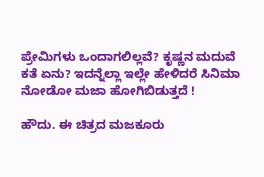ಪ್ರೇಮಿಗಳು ಒಂದಾಗಲಿಲ್ಲವೆ? ಕೃಷ್ಣನ ಮದುವೆ ಕತೆ ಏನು? ಇದನ್ನೆಲ್ಲಾ ಇಲ್ಲೇ ಹೇಳಿದರೆ ಸಿನಿಮಾ ನೋಡೋ ಮಜಾ ಹೋಗಿಬಿಡುತ್ತದೆ !

ಹೌದು. ಈ ಚಿತ್ರದ ಮಜಕೂರು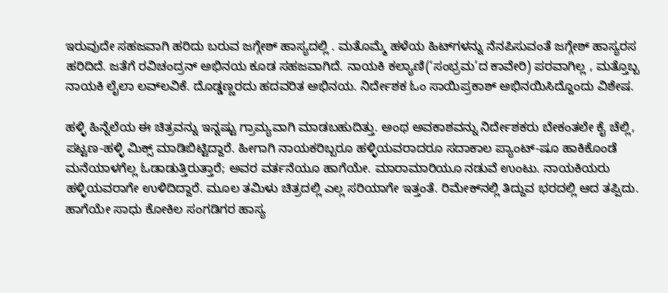ಇರುವುದೇ ಸಹಜವಾಗಿ ಹರಿದು ಬರುವ ಜಗ್ಗೇಶ್‌ ಹಾಸ್ಯದಲ್ಲಿ . ಮತೊಮ್ಮೆ ಹಳೆಯ ಹಿಟ್‌ಗಳನ್ನು ನೆನಪಿಸುವಂತೆ ಜಗ್ಗೇಶ್‌ ಹಾಸ್ಯರಸ ಹರಿದಿದೆ. ಜತೆಗೆ ರವಿಚಂದ್ರನ್‌ ಅಭಿನಯ ಕೂಡ ಸಹಜವಾಗಿದೆ. ನಾಯಕಿ ಕಲ್ಯಾಣಿ(‘ಸಂಭ್ರಮ’ದ ಕಾವೇರಿ) ಪರವಾಗಿಲ್ಲ , ಮತ್ತೊಬ್ಬ ನಾಯಕಿ ಲೈಲಾ ಲವ್‌ಲವಿಕೆ. ದೊಡ್ಡಣ್ಣರದು ಹದವರಿತ ಅಭಿನಯ. ನಿರ್ದೇಶಕ ಓಂ ಸಾಯಿಪ್ರಕಾಶ್‌ ಅಭಿನಯಿಸಿದ್ದೊಂದು ವಿಶೇಷ.

ಹಳ್ಳಿ ಹಿನ್ನೆಲೆಯ ಈ ಚಿತ್ರವನ್ನು ಇನ್ನಷ್ಟು ಗ್ರಾಮ್ಯವಾಗಿ ಮಾಡಬಹುದಿತ್ತು. ಅಂಥ ಅವಕಾಶವನ್ನು ನಿರ್ದೇಶಕರು ಬೇಕಂತಲೇ ಕೈ ಚೆಲ್ಲಿ, ಪಟ್ಟಣ-ಹಳ್ಳಿ ಮಿಕ್ಸ್‌ ಮಾಡಿಬಿಟ್ಟಿದ್ದಾರೆ. ಹೀಗಾಗಿ ನಾಯಕರಿಬ್ಬರೂ ಹಳ್ಳಿಯವರಾದರೂ ಸದಾಕಾಲ ಪ್ಯಾಂಟ್‌-ಷೂ ಹಾಕಿಕೊಂಡೆ ಮನೆಯಾಳಗೆಲ್ಲ ಓಡಾಡುತ್ತಿರುತ್ತಾರೆ; ಅವರ ವರ್ತನೆಯೂ ಹಾಗೆಯೇ. ಮಾರಾಮಾರಿಯೂ ನಡುವೆ ಉಂಟು. ನಾಯಕಿಯರು ಹಳ್ಳಿಯವರಾಗೇ ಉಳಿದಿದ್ದಾರೆ. ಮೂಲ ತಮಿಳು ಚಿತ್ರದಲ್ಲಿ ಎಲ್ಲ ಸರಿಯಾಗೇ ಇತ್ತಂತೆ. ರಿಮೇಕ್‌ನಲ್ಲಿ ತಿದ್ದುವ ಭರದಲ್ಲಿ ಆದ ತಪ್ಪಿದು. ಹಾಗೆಯೇ ಸಾಧು ಕೋಕಿಲ ಸಂಗಡಿಗರ ಹಾಸ್ಯ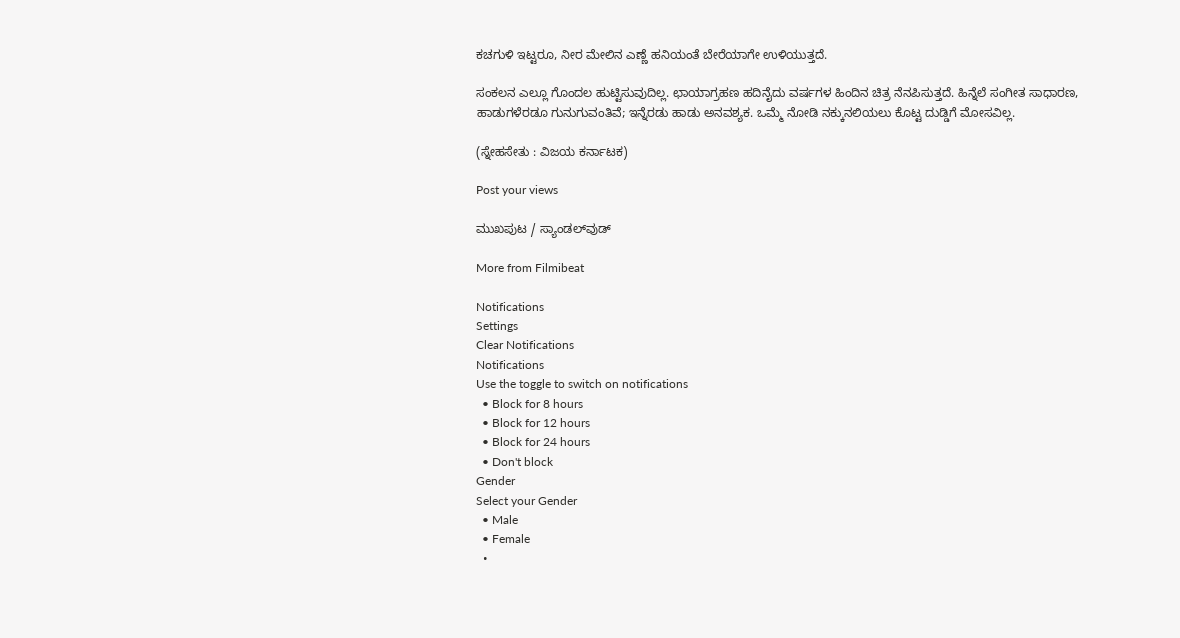ಕಚಗುಳಿ ಇಟ್ಟರೂ, ನೀರ ಮೇಲಿನ ಎಣ್ಣೆ ಹನಿಯಂತೆ ಬೇರೆಯಾಗೇ ಉಳಿಯುತ್ತದೆ.

ಸಂಕಲನ ಎಲ್ಲೂ ಗೊಂದಲ ಹುಟ್ಟಿಸುವುದಿಲ್ಲ. ಛಾಯಾಗ್ರಹಣ ಹದಿನೈದು ವರ್ಷಗಳ ಹಿಂದಿನ ಚಿತ್ರ ನೆನಪಿಸುತ್ತದೆ. ಹಿನ್ನೆಲೆ ಸಂಗೀತ ಸಾಧಾರಣ, ಹಾಡುಗಳೆರಡೂ ಗುನುಗುವಂತಿವೆ; ಇನ್ನೆರಡು ಹಾಡು ಅನವಶ್ಯಕ. ಒಮ್ಮೆ ನೋಡಿ ನಕ್ಕುನಲಿಯಲು ಕೊಟ್ಟ ದುಡ್ಡಿಗೆ ಮೋಸವಿಲ್ಲ.

(ಸ್ನೇಹಸೇತು : ವಿಜಯ ಕರ್ನಾಟಕ)

Post your views

ಮುಖಪುಟ / ಸ್ಯಾಂಡಲ್‌ವುಡ್‌

More from Filmibeat

Notifications
Settings
Clear Notifications
Notifications
Use the toggle to switch on notifications
  • Block for 8 hours
  • Block for 12 hours
  • Block for 24 hours
  • Don't block
Gender
Select your Gender
  • Male
  • Female
  •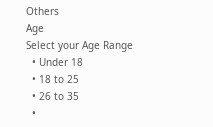Others
Age
Select your Age Range
  • Under 18
  • 18 to 25
  • 26 to 35
  •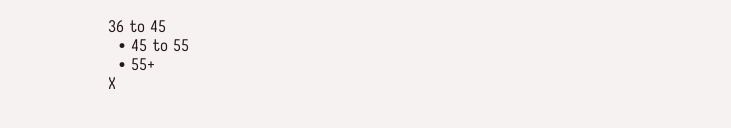36 to 45
  • 45 to 55
  • 55+
X